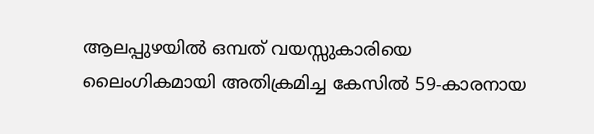ആലപ്പുഴയിൽ ഒമ്പത് വയസ്സുകാരിയെ ലൈംഗികമായി അതിക്രമിച്ച കേസിൽ 59-കാരനായ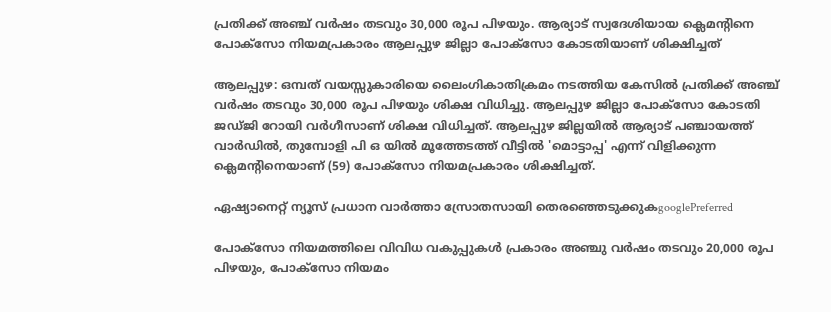പ്രതിക്ക് അഞ്ച് വർഷം തടവും 30,000 രൂപ പിഴയും. ആര്യാട് സ്വദേശിയായ ക്ലെമന്റിനെ പോക്സോ നിയമപ്രകാരം ആലപ്പുഴ ജില്ലാ പോക്സോ കോടതിയാണ് ശിക്ഷിച്ചത്

ആലപ്പുഴ: ഒമ്പത് വയസ്സുകാരിയെ ലൈംഗികാതിക്രമം നടത്തിയ കേസിൽ പ്രതിക്ക് അഞ്ച് വർഷം തടവും 30,000 രൂപ പിഴയും ശിക്ഷ വിധിച്ചു. ആലപ്പുഴ ജില്ലാ പോക്സോ കോടതി ജഡ്ജി റോയി വർഗീസാണ് ശിക്ഷ വിധിച്ചത്. ആലപ്പുഴ ജില്ലയിൽ ആര്യാട് പഞ്ചായത്ത് വാർഡിൽ, തുമ്പോളി പി ഒ യിൽ മൂത്തേടത്ത് വീട്ടിൽ 'മൊട്ടാപ്പ' എന്ന് വിളിക്കുന്ന ക്ലെമന്റിനെയാണ് (59) പോക്സോ നിയമപ്രകാരം ശിക്ഷിച്ചത്.

ഏഷ്യാനെറ്റ് ന്യൂസ് പ്രധാന വാർത്താ സ്രോതസായി തെരഞ്ഞെടുക്കുകgooglePreferred

പോക്സോ നിയമത്തിലെ വിവിധ വകുപ്പുകൾ പ്രകാരം അഞ്ചു വർഷം തടവും 20,000 രൂപ പിഴയും, പോക്സോ നിയമം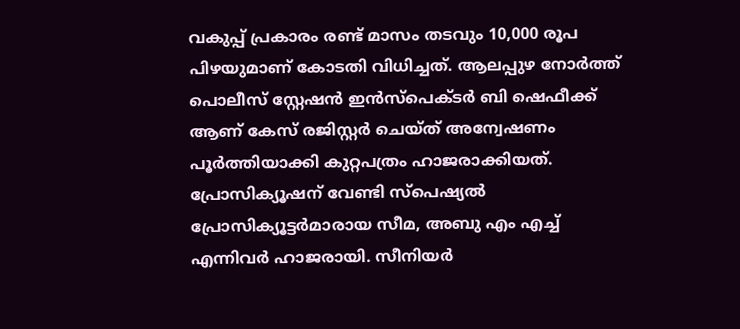വകുപ്പ് പ്രകാരം രണ്ട് മാസം തടവും 10,000 രൂപ പിഴയുമാണ് കോടതി വിധിച്ചത്. ആലപ്പുഴ നോർത്ത് പൊലീസ് സ്റ്റേഷൻ ഇൻസ്പെക്ടർ ബി ഷെഫീക്ക് ആണ് കേസ് രജിസ്റ്റർ ചെയ്ത് അന്വേഷണം പൂർത്തിയാക്കി കുറ്റപത്രം ഹാജരാക്കിയത്. പ്രോസിക്യൂഷന് വേണ്ടി സ്പെഷ്യൽ പ്രോസിക്യൂട്ടർമാരായ സീമ, അബു എം എച്ച് എന്നിവർ ഹാജരായി. സീനിയർ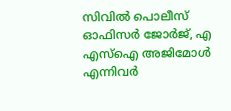സിവിൽ പൊലീസ് ഓഫിസര്‍ ജോർജ്, എ എസ്ഐ അജിമോൾ എന്നിവർ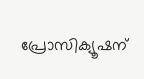പ്രോസിക്യൂഷന്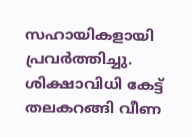സഹായികളായി പ്രവർത്തിച്ചു. ശിക്ഷാവിധി കേട്ട് തലകറങ്ങി വീണ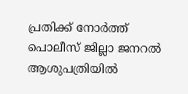പ്രതിക്ക് നോർത്ത് പൊലീസ് ജില്ലാ ജനറൽ ആശുപത്രിയിൽ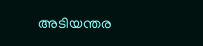അടിയന്തര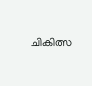ചികിത്സ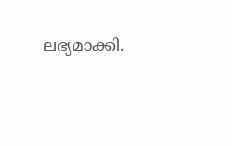ലഭ്യമാക്കി.